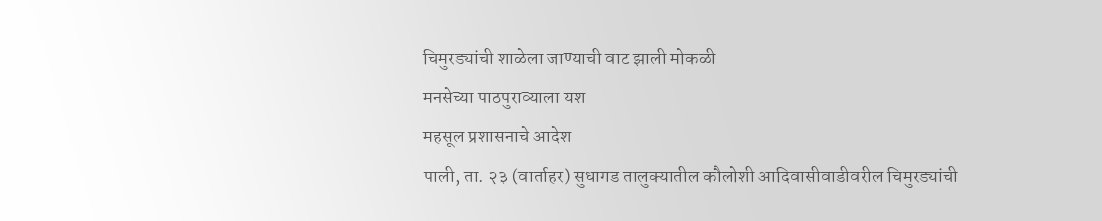चिमुरड्यांची शाळेला जाण्याची वाट झाली मोकळी
मनसेच्या पाठपुराव्याला यश
महसूल प्रशासनाचे आदेश
पाली, ता. २३ (वार्ताहर) सुधागड तालुक्यातील कौलोशी आदिवासीवाडीवरील चिमुरड्यांची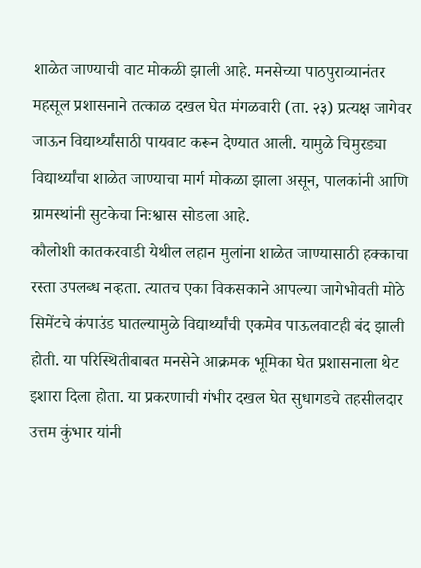शाळेत जाण्याची वाट मोकळी झाली आहे. मनसेच्या पाठपुराव्यानंतर महसूल प्रशासनाने तत्काळ दखल घेत मंगळवारी (ता. २३) प्रत्यक्ष जागेवर जाऊन विद्यार्थ्यांसाठी पायवाट करून देण्यात आली. यामुळे चिमुरड्या विद्यार्थ्यांचा शाळेत जाण्याचा मार्ग मोकळा झाला असून, पालकांनी आणि ग्रामस्थांनी सुटकेचा निःश्वास सोडला आहे.
कौलोशी कातकरवाडी येथील लहान मुलांना शाळेत जाण्यासाठी हक्काचा रस्ता उपलब्ध नव्हता. त्यातच एका विकसकाने आपल्या जागेभोवती मोठे सिमेंटचे कंपाउंड घातल्यामुळे विद्यार्थ्यांची एकमेव पाऊलवाटही बंद झाली होती. या परिस्थितीबाबत मनसेने आक्रमक भूमिका घेत प्रशासनाला थेट इशारा दिला होता. या प्रकरणाची गंभीर दखल घेत सुधागडचे तहसीलदार उत्तम कुंभार यांनी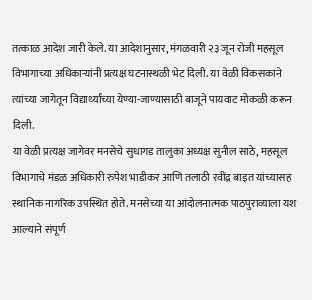तत्काळ आदेश जारी केले. या आदेशानुसार, मंगळवारी २३ जून रोजी महसूल विभागाच्या अधिकाऱ्यांनी प्रत्यक्ष घटनास्थळी भेट दिली. या वेळी विकसकाने त्यांच्या जागेतून विद्यार्थ्यांच्या येण्या-जाण्यासाठी बाजूने पायवाट मोकळी करून दिली.
या वेळी प्रत्यक्ष जागेवर मनसेचे सुधागड तालुका अध्यक्ष सुनील साठे, महसूल विभागाचे मंडळ अधिकारी रुपेश भाडीकर आणि तलाठी रवींद्र बाइत यांच्यासह स्थानिक नागरिक उपस्थित होते. मनसेच्या या आंदोलनात्मक पाठपुराव्याला यश आल्याने संपूर्ण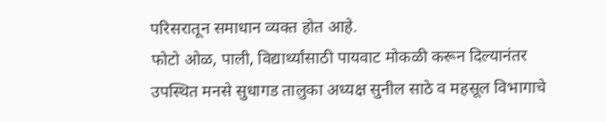परिसरातून समाधान व्यक्त होत आहे.
फोटो ओळ, पाली, विद्यार्थ्यांसाठी पायवाट मोकळी करून दिल्यानंतर उपस्थित मनसे सुधागड तालुका अध्यक्ष सुनील साठे व महसूल विभागाचे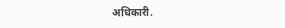अधिकारी.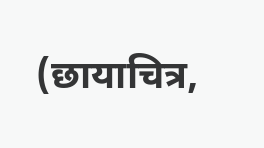(छायाचित्र,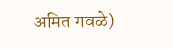अमित गवळे)